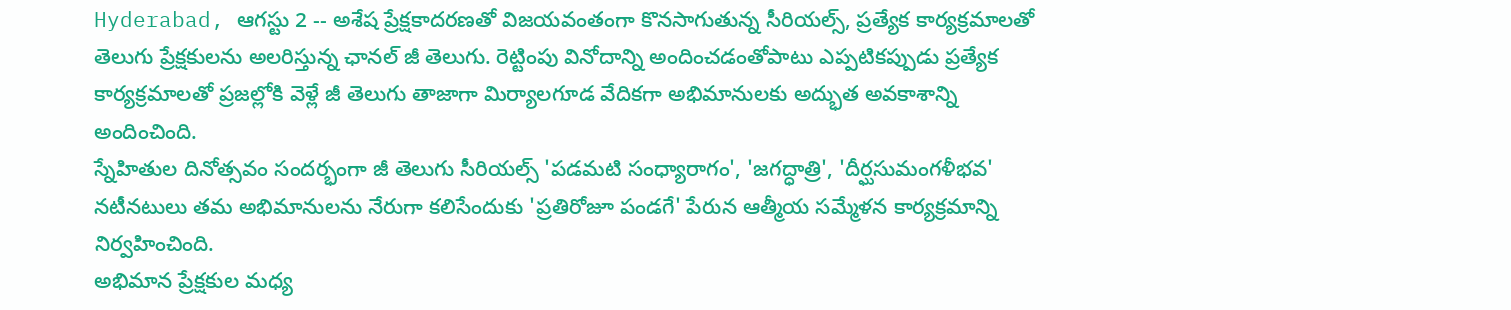Hyderabad, ఆగస్టు 2 -- అశేష ప్రేక్షకాదరణతో విజయవంతంగా కొనసాగుతున్న సీరియల్స్, ప్రత్యేక కార్యక్రమాలతో తెలుగు ప్రేక్షకులను అలరిస్తున్న ఛానల్ జీ తెలుగు. రెట్టింపు వినోదాన్ని అందించడంతోపాటు ఎప్పటికప్పుడు ప్రత్యేక కార్యక్రమాలతో ప్రజల్లోకి వెళ్లే జీ తెలుగు తాజాగా మిర్యాలగూడ వేదికగా అభిమానులకు అద్భుత అవకాశాన్ని అందించింది.
స్నేహితుల దినోత్సవం సందర్భంగా జీ తెలుగు సీరియల్స్ 'పడమటి సంధ్యారాగం', 'జగద్ధాత్రి', 'దీర్ఘసుమంగళీభవ' నటీనటులు తమ అభిమానులను నేరుగా కలిసేందుకు 'ప్రతిరోజూ పండగే' పేరున ఆత్మీయ సమ్మేళన కార్యక్రమాన్ని నిర్వహించింది.
అభిమాన ప్రేక్షకుల మధ్య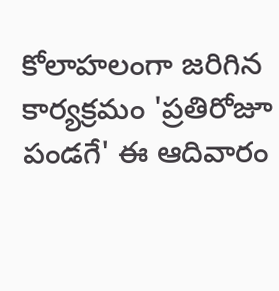కోలాహలంగా జరిగిన కార్యక్రమం 'ప్రతిరోజూ పండగే' ఈ ఆదివారం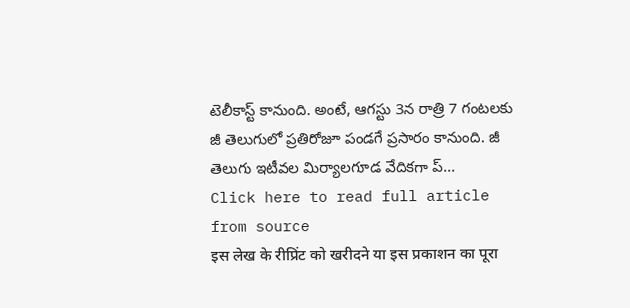టెలీకాస్ట్ కానుంది. అంటే, ఆగస్టు 3న రాత్రి 7 గంటలకు జీ తెలుగులో ప్రతిరోజూ పండగే ప్రసారం కానుంది. జీ తెలుగు ఇటీవల మిర్యాలగూడ వేదికగా ప్...
Click here to read full article from source
इस लेख के रीप्रिंट को खरीदने या इस प्रकाशन का पूरा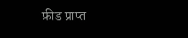फ़ीड प्राप्त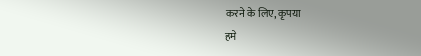करने के लिए, कृपया
हमे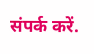संपर्क करें.